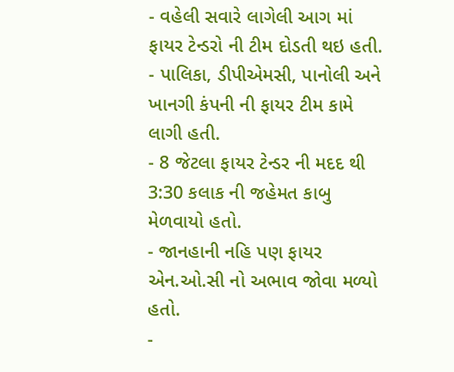- વહેલી સવારે લાગેલી આગ માં ફાયર ટેન્ડરો ની ટીમ દોડતી થઇ હતી.
- પાલિકા, ડીપીએમસી, પાનોલી અને ખાનગી કંપની ની ફાયર ટીમ કામે લાગી હતી.
- 8 જેટલા ફાયર ટેન્ડર ની મદદ થી 3:30 કલાક ની જહેમત કાબુ મેળવાયો હતો.
- જાનહાની નહિ પણ ફાયર એન.ઓ.સી નો અભાવ જોવા મળ્યો હતો.
-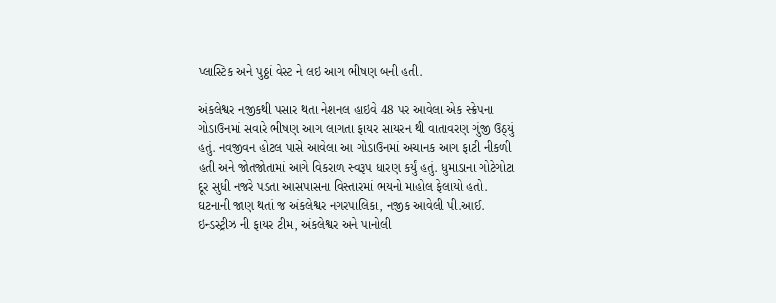પ્લાસ્ટિક અને પુઠ્ઠાં વેસ્ટ ને લઇ આગ ભીષણ બની હતી.

અંકલેશ્વર નજીકથી પસાર થતા નેશનલ હાઇવે 48 પર આવેલા એક સ્ક્રેપના ગોડાઉનમાં સવારે ભીષણ આગ લાગતા ફાયર સાયરન થી વાતાવરણ ગુંજી ઉઠ્યું હતું. નવજીવન હોટલ પાસે આવેલા આ ગોડાઉનમાં અચાનક આગ ફાટી નીકળી હતી અને જોતજોતામાં આગે વિકરાળ સ્વરૂપ ધારણ કર્યું હતું. ધુમાડાના ગોટેગોટા દૂર સુધી નજરે પડતા આસપાસના વિસ્તારમાં ભયનો માહોલ ફેલાયો હતો. ઘટનાની જાણ થતાં જ અંકલેશ્વર નગરપાલિકા, નજીક આવેલી પી.આઈ. ઇન્ડસ્ટ્રીઝ ની ફાયર ટીમ, અંકલેશ્વર અને પાનોલી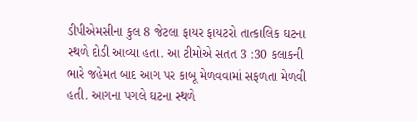ડીપીએમસીના કુલ 8 જેટલા ફાયર ફાયટરો તાત્કાલિક ઘટના સ્થળે દોડી આવ્યા હતા. આ ટીમોએ સતત 3 :30 કલાકની ભારે જહેમત બાદ આગ પર કાબૂ મેળવવામાં સફળતા મેળવી હતી. આગના પગલે ઘટના સ્થળે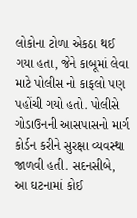લોકોના ટોળા એકઠા થઈ ગયા હતા, જેને કાબૂમાં લેવા માટે પોલીસ નો કાફલો પણ પહોંચી ગયો હતો. પોલીસે ગોડાઉનની આસપાસનો માર્ગ કોર્ડન કરીને સુરક્ષા વ્યવસ્થા જાળવી હતી. સદનસીબે, આ ઘટનામાં કોઈ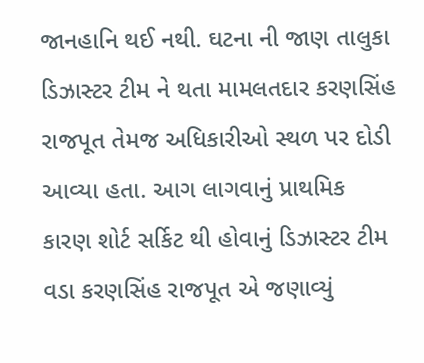જાનહાનિ થઈ નથી. ઘટના ની જાણ તાલુકા ડિઝાસ્ટર ટીમ ને થતા મામલતદાર કરણસિંહ રાજપૂત તેમજ અધિકારીઓ સ્થળ પર દોડી આવ્યા હતા. આગ લાગવાનું પ્રાથમિક કારણ શોર્ટ સર્કિટ થી હોવાનું ડિઝાસ્ટર ટીમ વડા કરણસિંહ રાજપૂત એ જણાવ્યું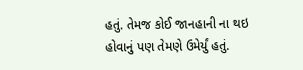હતું. તેમજ કોઈ જાનહાની ના થઇ હોવાનું પણ તેમણે ઉમેર્યું હતું.